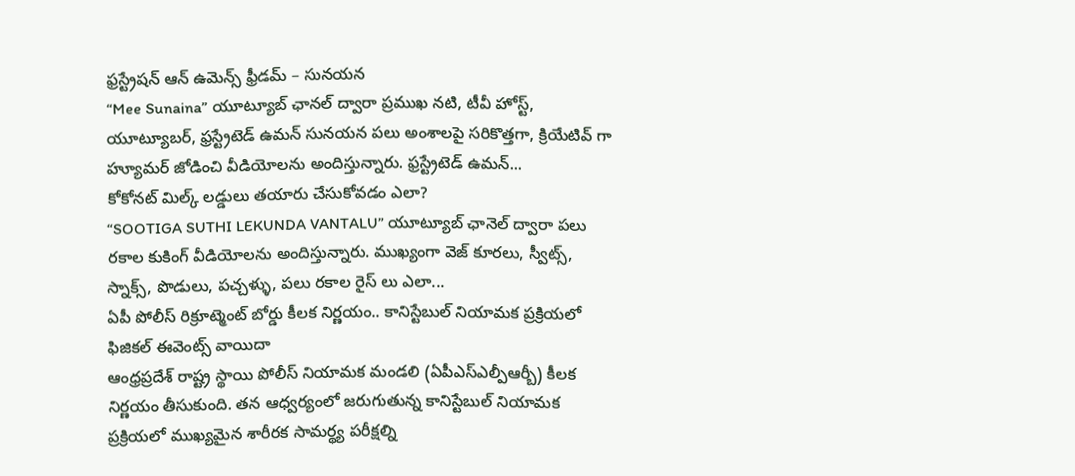ఫ్రస్ట్రేషన్ ఆన్ ఉమెన్స్ ఫ్రీడమ్ – సునయన
“Mee Sunaina” యూట్యూబ్ ఛానల్ ద్వారా ప్రముఖ నటి, టీవీ హోస్ట్, యూట్యూబర్, ఫ్రస్ట్రేటెడ్ ఉమన్ సునయన పలు అంశాలపై సరికొత్తగా, క్రియేటివ్ గా హ్యూమర్ జోడించి వీడియోలను అందిస్తున్నారు. ఫ్రస్ట్రేటెడ్ ఉమన్...
కోకోనట్ మిల్క్ లడ్డులు తయారు చేసుకోవడం ఎలా?
“SOOTIGA SUTHI LEKUNDA VANTALU” యూట్యూబ్ ఛానెల్ ద్వారా పలు రకాల కుకింగ్ వీడియోలను అందిస్తున్నారు. ముఖ్యంగా వెజ్ కూరలు, స్వీట్స్, స్నాక్స్, పొడులు, పచ్చళ్ళు, పలు రకాల రైస్ లు ఎలా...
ఏపీ పోలీస్ రిక్రూట్మెంట్ బోర్డు కీలక నిర్ణయం.. కానిస్టేబుల్ నియామక ప్రక్రియలో ఫిజికల్ ఈవెంట్స్ వాయిదా
ఆంధ్రప్రదేశ్ రాష్ట్ర స్థాయి పోలీస్ నియామక మండలి (ఏపీఎస్ఎల్పీఆర్బీ) కీలక నిర్ణయం తీసుకుంది. తన ఆధ్వర్యంలో జరుగుతున్న కానిస్టేబుల్ నియామక ప్రక్రియలో ముఖ్యమైన శారీరక సామర్థ్య పరీక్షల్ని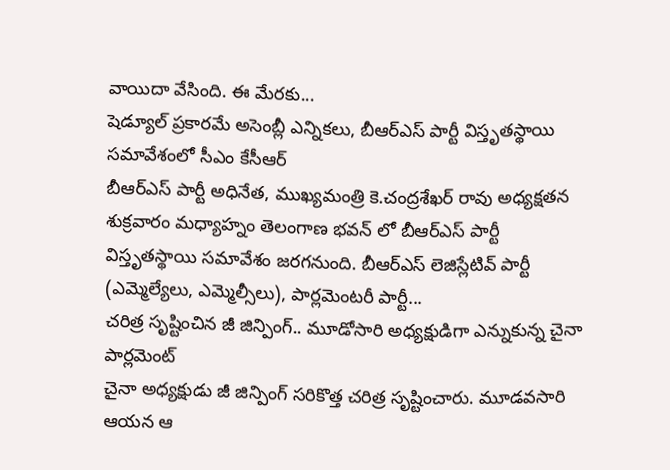వాయిదా వేసింది. ఈ మేరకు...
షెడ్యూల్ ప్రకారమే అసెంబ్లీ ఎన్నికలు, బీఆర్ఎస్ పార్టీ విస్తృతస్థాయి సమావేశంలో సీఎం కేసీఆర్
బీఆర్ఎస్ పార్టీ అధినేత, ముఖ్యమంత్రి కె.చంద్రశేఖర్ రావు అధ్యక్షతన శుక్రవారం మధ్యాహ్నం తెలంగాణ భవన్ లో బీఆర్ఎస్ పార్టీ విస్తృతస్థాయి సమావేశం జరగనుంది. బీఆర్ఎస్ లెజిస్లేటివ్ పార్టీ (ఎమ్మెల్యేలు, ఎమ్మెల్సీలు), పార్లమెంటరీ పార్టీ...
చరిత్ర సృష్టించిన జీ జిన్పింగ్.. మూడోసారి అధ్యక్షుడిగా ఎన్నుకున్న చైనా పార్లమెంట్
చైనా అధ్యక్షుడు జీ జిన్పింగ్ సరికొత్త చరిత్ర సృష్టించారు. మూడవసారి ఆయన ఆ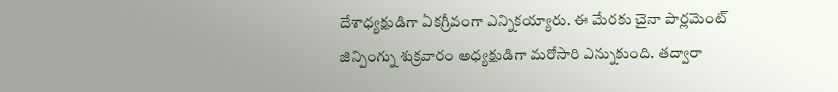దేశాధ్యక్షుడిగా ఏకగ్రీవంగా ఎన్నికయ్యారు. ఈ మేరకు చైనా పార్లమెంట్ జిన్పింగ్ను శుక్రవారం అధ్యక్షుడిగా మరోసారి ఎన్నుకుంది. తద్వారా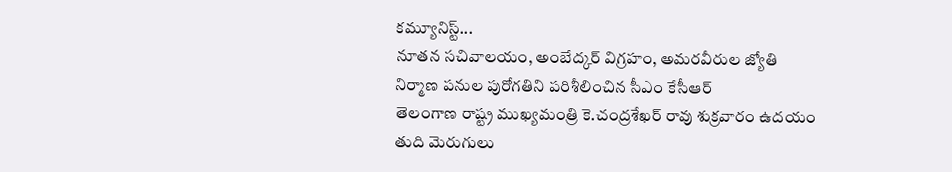కమ్యూనిస్ట్...
నూతన సచివాలయం, అంబేద్కర్ విగ్రహం, అమరవీరుల జ్యోతి నిర్మాణ పనుల పురోగతిని పరిశీలించిన సీఎం కేసీఆర్
తెలంగాణ రాష్ట్ర ముఖ్యమంత్రి కె.చంద్రశేఖర్ రావు శుక్రవారం ఉదయం తుది మెరుగులు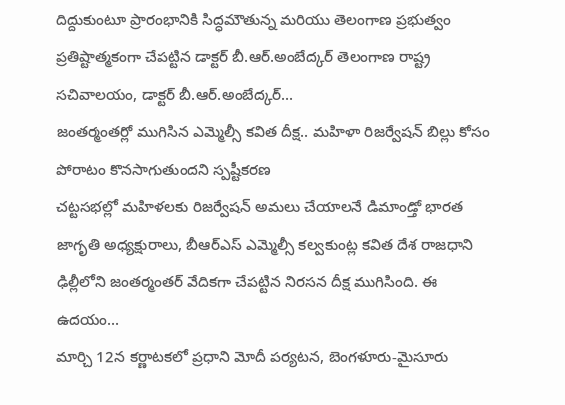దిద్దుకుంటూ ప్రారంభానికి సిద్ధమౌతున్న మరియు తెలంగాణ ప్రభుత్వం ప్రతిష్టాత్మకంగా చేపట్టిన డాక్టర్ బీ.ఆర్.అంబేద్కర్ తెలంగాణ రాష్ట్ర సచివాలయం, డాక్టర్ బీ.ఆర్.అంబేద్కర్...
జంతర్మంతర్లో ముగిసిన ఎమ్మెల్సీ కవిత దీక్ష.. మహిళా రిజర్వేషన్ బిల్లు కోసం పోరాటం కొనసాగుతుందని స్పష్టీకరణ
చట్టసభల్లో మహిళలకు రిజర్వేషన్ అమలు చేయాలనే డిమాండ్తో భారత జాగృతి అధ్యక్షురాలు, బీఆర్ఎస్ ఎమ్మెల్సీ కల్వకుంట్ల కవిత దేశ రాజధాని ఢిల్లీలోని జంతర్మంతర్ వేదికగా చేపట్టిన నిరసన దీక్ష ముగిసింది. ఈ ఉదయం...
మార్చి 12న కర్ణాటకలో ప్రధాని మోదీ పర్యటన, బెంగళూరు-మైసూరు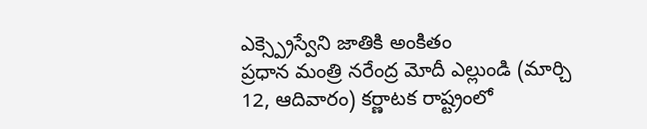ఎక్స్ప్రెస్వేని జాతికి అంకితం
ప్రధాన మంత్రి నరేంద్ర మోదీ ఎల్లుండి (మార్చి 12, ఆదివారం) కర్ణాటక రాష్ట్రంలో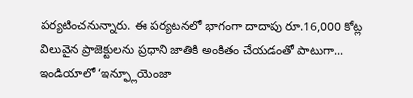పర్యటించనున్నారు. ఈ పర్యటనలో భాగంగా దాదాపు రూ.16,000 కోట్ల విలువైన ప్రాజెక్టులను ప్రధాని జాతికి అంకితం చేయడంతో పాటుగా...
ఇండియాలో ‘ఇన్ఫ్లూయెంజా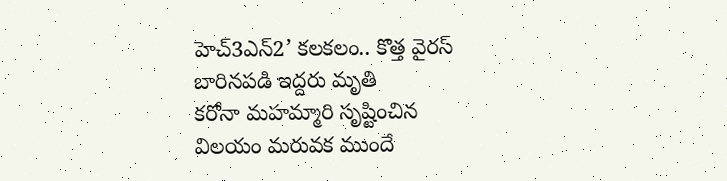హెచ్3ఎన్2’ కలకలం.. కొత్త వైరస్ బారినపడి ఇద్దరు మృతి
కరోనా మహమ్మారి సృష్టించిన విలయం మరువక ముందే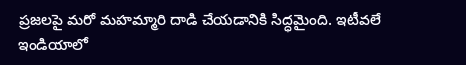ప్రజలపై మరో మహమ్మారి దాడి చేయడానికి సిద్ధమైంది. ఇటీవలే ఇండియాలో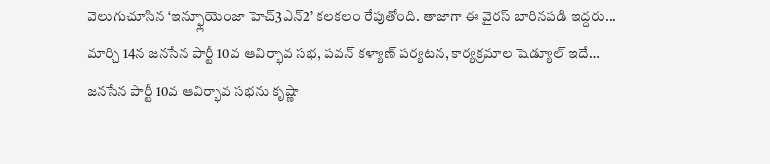వెలుగుచూసిన ‘ఇన్ఫ్లూయెంజా హెచ్3ఎన్2’ కలకలం రేపుతోంది. తాజాగా ఈ వైరస్ బారినపడి ఇద్దరు...
మార్చి 14న జనసేన పార్టీ 10వ ఆవిర్భావ సభ, పవన్ కళ్యాణ్ పర్యటన, కార్యక్రమాల షెడ్యూల్ ఇదే…
జనసేన పార్టీ 10వ ఆవిర్భావ సభను కృష్ణా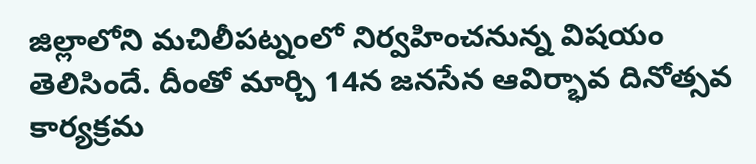జిల్లాలోని మచిలీపట్నంలో నిర్వహించనున్న విషయం తెలిసిందే. దీంతో మార్చి 14న జనసేన ఆవిర్భావ దినోత్సవ కార్యక్రమ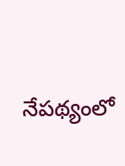నేపథ్యంలో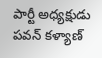పార్టీ అధ్యక్షుడు పవన్ కళ్యాణ్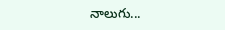నాలుగు...